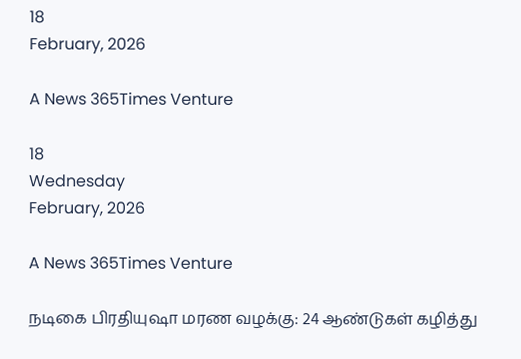18
February, 2026

A News 365Times Venture

18
Wednesday
February, 2026

A News 365Times Venture

நடிகை பிரதியுஷா மரண வழக்கு: 24 ஆண்டுகள் கழித்து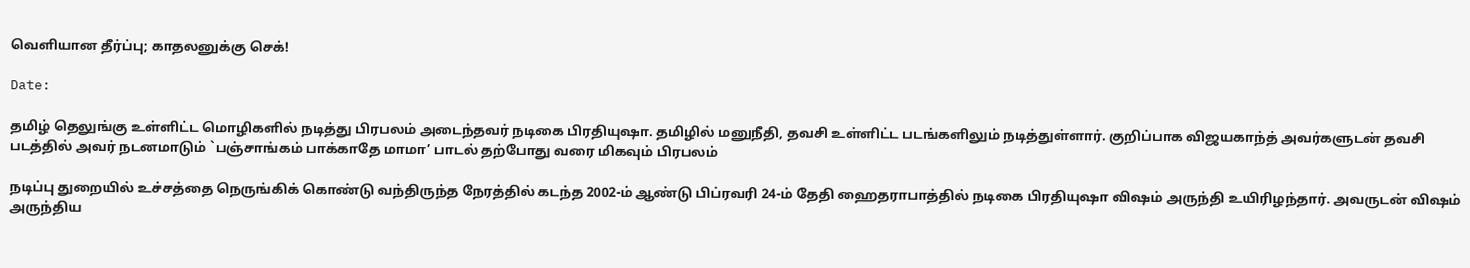வெளியான தீர்ப்பு; காதலனுக்கு செக்!

Date:

தமிழ் தெலுங்கு உள்ளிட்ட மொழிகளில் நடித்து பிரபலம் அடைந்தவர் நடிகை பிரதியுஷா. தமிழில் மனுநீதி, தவசி உள்ளிட்ட படங்களிலும் நடித்துள்ளார். குறிப்பாக விஜயகாந்த் அவர்களுடன் தவசி படத்தில் அவர் நடனமாடும் `பஞ்சாங்கம் பாக்காதே மாமா’ பாடல் தற்போது வரை மிகவும் பிரபலம்

நடிப்பு துறையில் உச்சத்தை நெருங்கிக் கொண்டு வந்திருந்த நேரத்தில் கடந்த 2002-ம் ஆண்டு பிப்ரவரி 24-ம் தேதி ஹைதராபாத்தில் நடிகை பிரதியுஷா விஷம் அருந்தி உயிரிழந்தார். அவருடன் விஷம் அருந்திய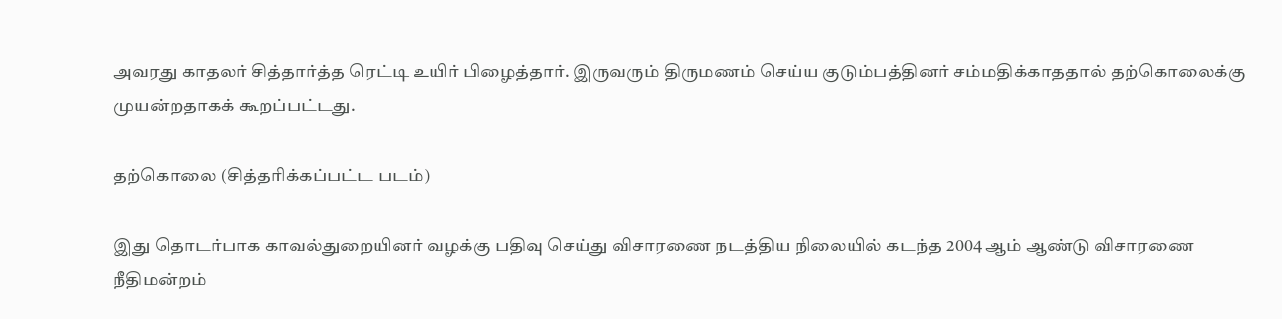அவரது காதலர் சித்தார்த்த ரெட்டி உயிர் பிழைத்தார். இருவரும் திருமணம் செய்ய குடும்பத்தினர் சம்மதிக்காததால் தற்கொலைக்கு முயன்றதாகக் கூறப்பட்டது.

தற்கொலை (சித்தரிக்கப்பட்ட படம்)

இது தொடர்பாக காவல்துறையினர் வழக்கு பதிவு செய்து விசாரணை நடத்திய நிலையில் கடந்த 2004 ஆம் ஆண்டு விசாரணை நீதிமன்றம்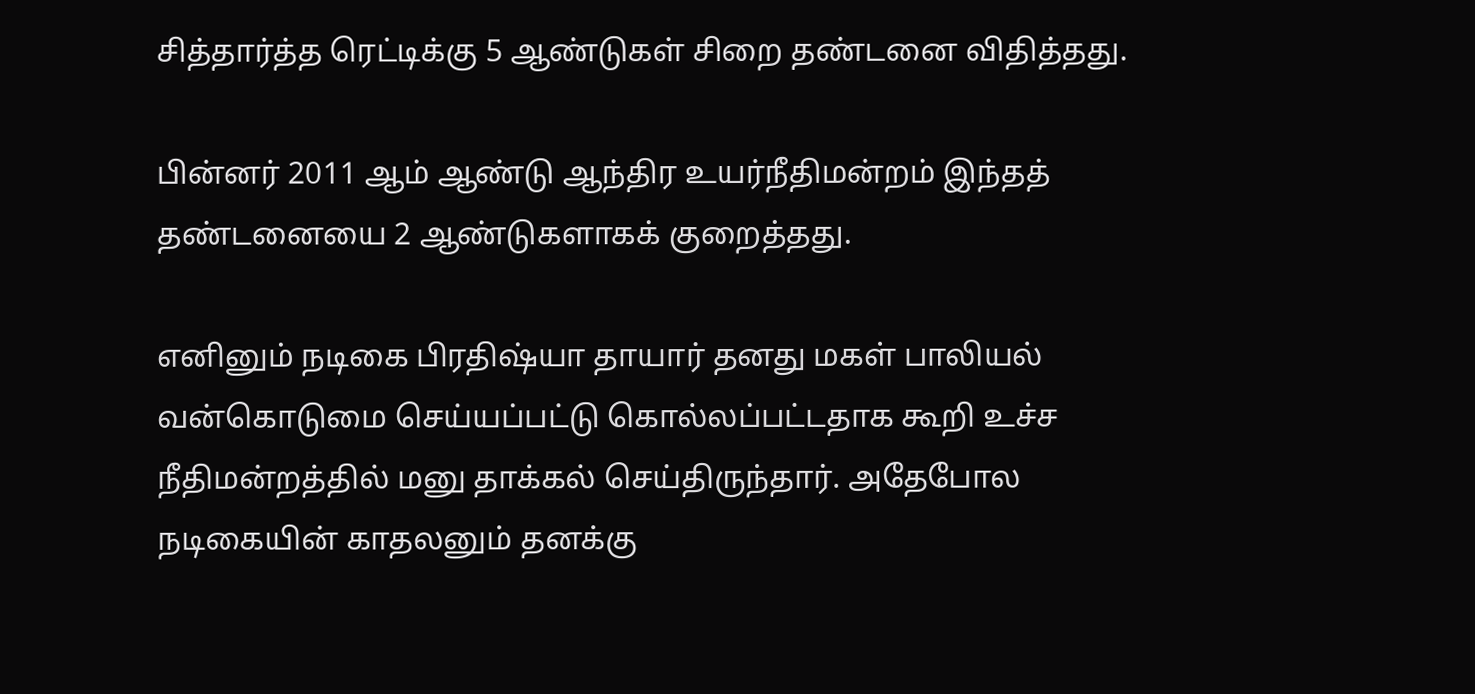சித்தார்த்த ரெட்டிக்கு 5 ஆண்டுகள் சிறை தண்டனை விதித்தது.

பின்னர் 2011 ஆம் ஆண்டு ஆந்திர உயர்நீதிமன்றம் இந்தத் தண்டனையை 2 ஆண்டுகளாகக் குறைத்தது.

எனினும் நடிகை பிரதிஷ்யா தாயார் தனது மகள் பாலியல் வன்கொடுமை செய்யப்பட்டு கொல்லப்பட்டதாக கூறி உச்ச நீதிமன்றத்தில் மனு தாக்கல் செய்திருந்தார். அதேபோல நடிகையின் காதலனும் தனக்கு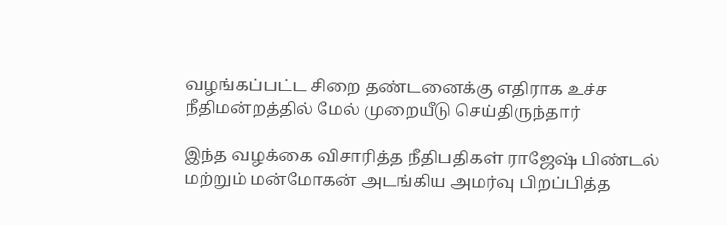வழங்கப்பட்ட சிறை தண்டனைக்கு எதிராக உச்ச நீதிமன்றத்தில் மேல் முறையீடு செய்திருந்தார்

இந்த வழக்கை விசாரித்த நீதிபதிகள் ராஜேஷ் பிண்டல் மற்றும் மன்மோகன் அடங்கிய அமர்வு பிறப்பித்த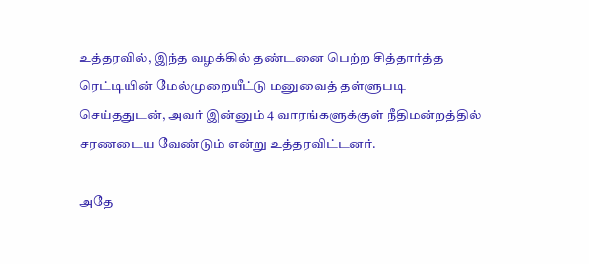உத்தரவில், இந்த வழக்கில் தண்டனை பெற்ற சித்தார்த்த ரெட்டியின் மேல்முறையீட்டு மனுவைத் தள்ளுபடி செய்ததுடன், அவர் இன்னும் 4 வாரங்களுக்குள் நீதிமன்றத்தில் சரணடைய வேண்டும் என்று உத்தரவிட்டனர்.

அதே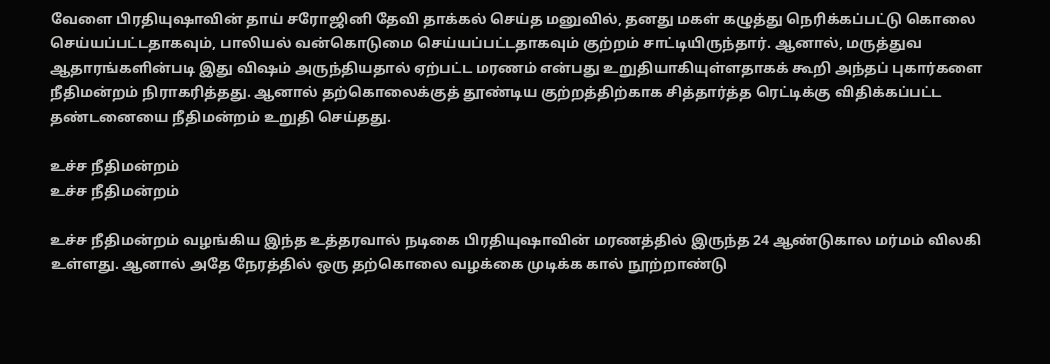வேளை பிரதியுஷாவின் தாய் சரோஜினி தேவி தாக்கல் செய்த மனுவில், தனது மகள் கழுத்து நெரிக்கப்பட்டு கொலை செய்யப்பட்டதாகவும், பாலியல் வன்கொடுமை செய்யப்பட்டதாகவும் குற்றம் சாட்டியிருந்தார். ஆனால், மருத்துவ ஆதாரங்களின்படி இது விஷம் அருந்தியதால் ஏற்பட்ட மரணம் என்பது உறுதியாகியுள்ளதாகக் கூறி அந்தப் புகார்களை நீதிமன்றம் நிராகரித்தது. ஆனால் தற்கொலைக்குத் தூண்டிய குற்றத்திற்காக சித்தார்த்த ரெட்டிக்கு விதிக்கப்பட்ட தண்டனையை நீதிமன்றம் உறுதி செய்தது.

உச்ச நீதிமன்றம்
உச்ச நீதிமன்றம்

உச்ச நீதிமன்றம் வழங்கிய இந்த உத்தரவால் நடிகை பிரதியுஷாவின் மரணத்தில் இருந்த 24 ஆண்டுகால மர்மம் விலகி உள்ளது. ஆனால் அதே நேரத்தில் ஒரு தற்கொலை வழக்கை முடிக்க கால் நூற்றாண்டு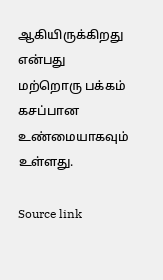ஆகியிருக்கிறது என்பது மற்றொரு பக்கம் கசப்பான உண்மையாகவும் உள்ளது.

Source link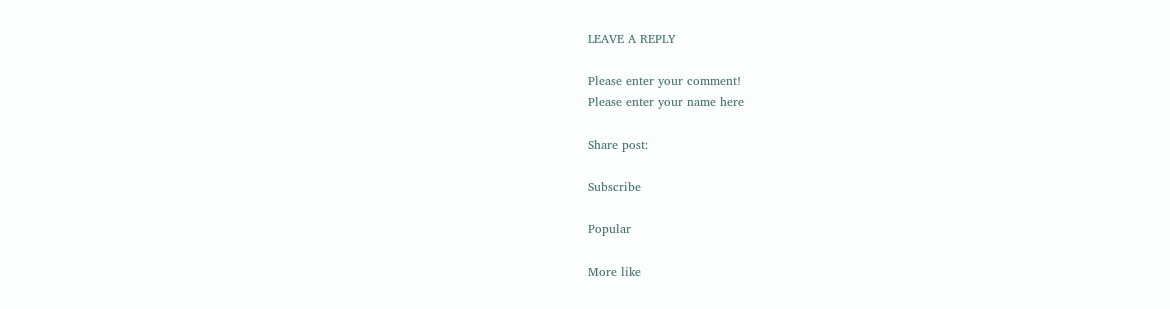LEAVE A REPLY

Please enter your comment!
Please enter your name here

Share post:

Subscribe

Popular

More like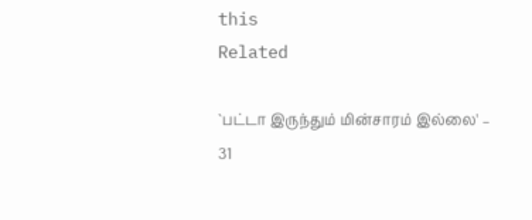this
Related

`பட்டா இருந்தும் மின்சாரம் இல்லை' – 31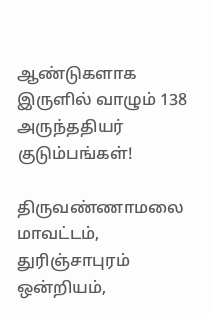ஆண்டுகளாக இருளில் வாழும் 138 அருந்ததியர் குடும்பங்கள்!

திருவண்ணாமலை மாவட்டம், துரிஞ்சாபுரம் ஒன்றியம்,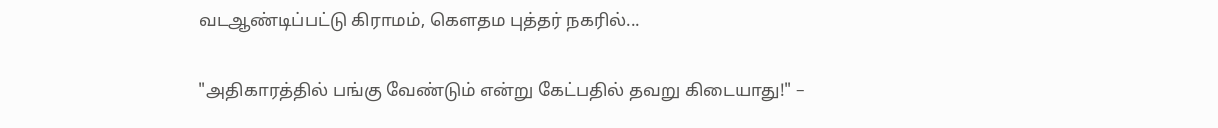வடஆண்டிப்பட்டு கிராமம், கௌதம புத்தர் நகரில்...

"அதிகாரத்தில் பங்கு வேண்டும் என்று கேட்பதில் தவறு கிடையாது!" –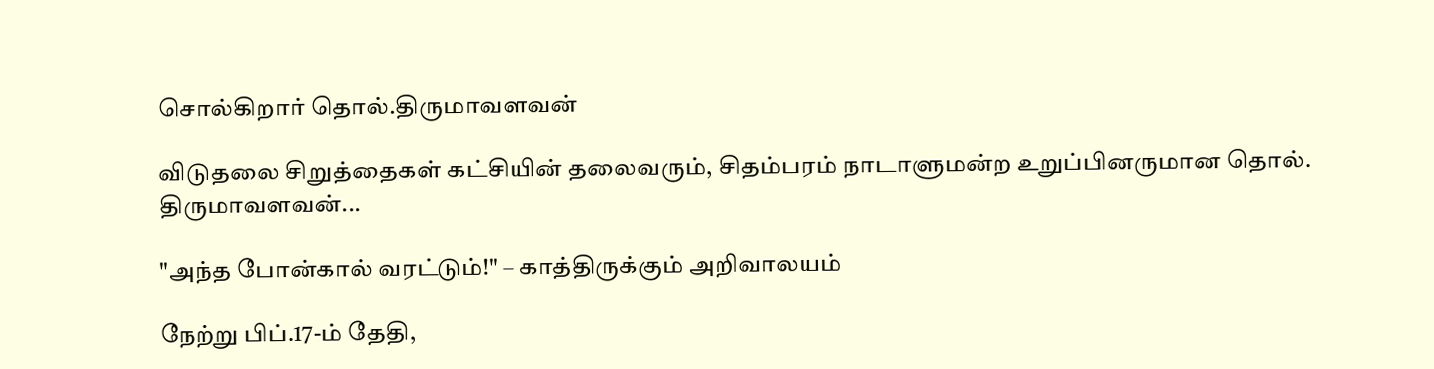சொல்கிறார் தொல்.திருமாவளவன்

விடுதலை சிறுத்தைகள் கட்சியின் தலைவரும், சிதம்பரம் நாடாளுமன்ற உறுப்பினருமான தொல். திருமாவளவன்...

"அந்த போன்கால் வரட்டும்!" – காத்திருக்கும் அறிவாலயம்

நேற்று பிப்.17-ம் தேதி,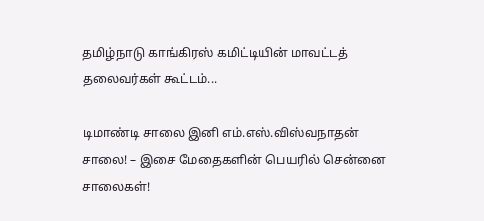தமிழ்நாடு காங்கிரஸ் கமிட்டியின் மாவட்டத் தலைவர்கள் கூட்டம்...

டிமாண்டி சாலை இனி எம்.எஸ்.விஸ்வநாதன் சாலை! – இசை மேதைகளின் பெயரில் சென்னை சாலைகள்!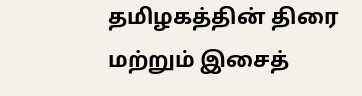தமிழகத்தின் திரை மற்றும் இசைத்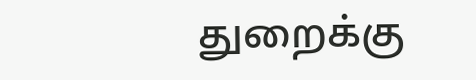துறைக்கு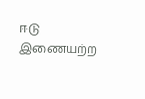ஈடு இணையற்ற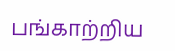பங்காற்றிய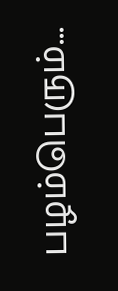பழம்பெரும்...